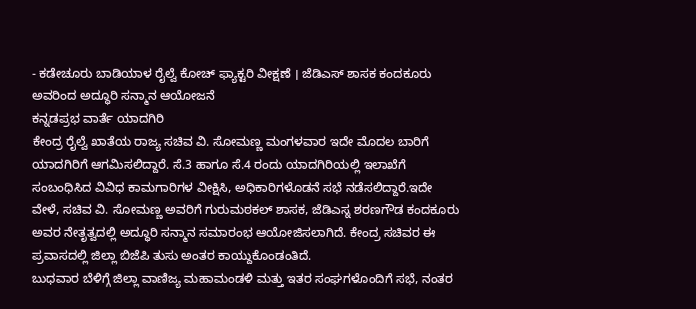- ಕಡೇಚೂರು ಬಾಡಿಯಾಳ ರೈಲ್ವೆ ಕೋಚ್ ಫ್ಯಾಕ್ಟರಿ ವೀಕ್ಷಣೆ । ಜೆಡಿಎಸ್ ಶಾಸಕ ಕಂದಕೂರು ಅವರಿಂದ ಅದ್ಧೂರಿ ಸನ್ಮಾನ ಆಯೋಜನೆ
ಕನ್ನಡಪ್ರಭ ವಾರ್ತೆ ಯಾದಗಿರಿ
ಕೇಂದ್ರ ರೈಲ್ವೆ ಖಾತೆಯ ರಾಜ್ಯ ಸಚಿವ ವಿ. ಸೋಮಣ್ಣ ಮಂಗಳವಾರ ಇದೇ ಮೊದಲ ಬಾರಿಗೆ ಯಾದಗಿರಿಗೆ ಆಗಮಿಸಲಿದ್ದಾರೆ. ಸೆ.3 ಹಾಗೂ ಸೆ.4 ರಂದು ಯಾದಗಿರಿಯಲ್ಲಿ ಇಲಾಖೆಗೆ ಸಂಬಂಧಿಸಿದ ವಿವಿಧ ಕಾಮಗಾರಿಗಳ ವೀಕ್ಷಿಸಿ, ಅಧಿಕಾರಿಗಳೊಡನೆ ಸಭೆ ನಡೆಸಲಿದ್ದಾರೆ.ಇದೇ ವೇಳೆ, ಸಚಿವ ವಿ. ಸೋಮಣ್ಣ ಅವರಿಗೆ ಗುರುಮಠಕಲ್ ಶಾಸಕ, ಜೆಡಿಎಸ್ನ ಶರಣಗೌಡ ಕಂದಕೂರು ಅವರ ನೇತೃತ್ವದಲ್ಲಿ ಅದ್ಧೂರಿ ಸನ್ಮಾನ ಸಮಾರಂಭ ಆಯೋಜಿಸಲಾಗಿದೆ. ಕೇಂದ್ರ ಸಚಿವರ ಈ ಪ್ರವಾಸದಲ್ಲಿ ಜಿಲ್ಲಾ ಬಿಜೆಪಿ ತುಸು ಅಂತರ ಕಾಯ್ದುಕೊಂಡಂತಿದೆ.
ಬುಧವಾರ ಬೆಳಿಗ್ಗೆ ಜಿಲ್ಲಾ ವಾಣಿಜ್ಯ ಮಹಾಮಂಡಳಿ ಮತ್ತು ಇತರ ಸಂಘಗಳೊಂದಿಗೆ ಸಭೆ, ನಂತರ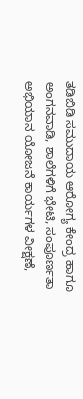ತಡಿಬಿಡಿ ಸಮುದಾಯ ಆರೋಗ್ಯ ಕೇಂದ್ರ ಹಾಗೂ ಅಂಗನವಾಡಿ, ಶಾಲೆಗಳಿಗೆ ಭೇಟಿ, ಸಂಪೂರ್ಣತಾ ಅಭಿಯಾನ ಯೋಜನೆ ಕಾರ್ಯಗಳ ವೀಕ್ಷಣೆ,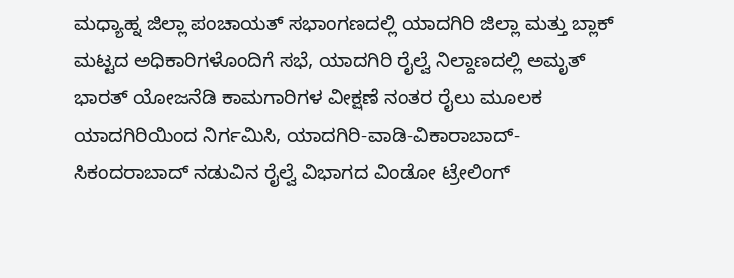ಮಧ್ಯಾಹ್ನ ಜಿಲ್ಲಾ ಪಂಚಾಯತ್ ಸಭಾಂಗಣದಲ್ಲಿ ಯಾದಗಿರಿ ಜಿಲ್ಲಾ ಮತ್ತು ಬ್ಲಾಕ್ ಮಟ್ಟದ ಅಧಿಕಾರಿಗಳೊಂದಿಗೆ ಸಭೆ, ಯಾದಗಿರಿ ರೈಲ್ವೆ ನಿಲ್ದಾಣದಲ್ಲಿ ಅಮೃತ್ ಭಾರತ್ ಯೋಜನೆಡಿ ಕಾಮಗಾರಿಗಳ ವೀಕ್ಷಣೆ ನಂತರ ರೈಲು ಮೂಲಕ ಯಾದಗಿರಿಯಿಂದ ನಿರ್ಗಮಿಸಿ, ಯಾದಗಿರಿ-ವಾಡಿ-ವಿಕಾರಾಬಾದ್-ಸಿಕಂದರಾಬಾದ್ ನಡುವಿನ ರೈಲ್ವೆ ವಿಭಾಗದ ವಿಂಡೋ ಟ್ರೇಲಿಂಗ್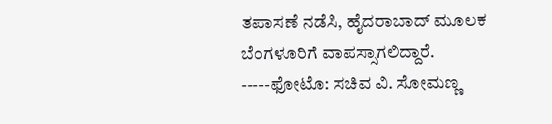ತಪಾಸಣೆ ನಡೆಸಿ, ಹೈದರಾಬಾದ್ ಮೂಲಕ ಬೆಂಗಳೂರಿಗೆ ವಾಪಸ್ಸಾಗಲಿದ್ದಾರೆ.
-----ಫೋಟೊ: ಸಚಿವ ವಿ. ಸೋಮಣ್ಣ